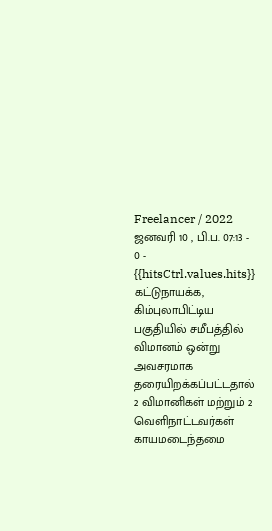Freelancer / 2022 ஜனவரி 10 , பி.ப. 07:13 - 0 - {{hitsCtrl.values.hits}}
கட்டுநாயக்க, கிம்புலாபிட்டிய பகுதியில் சமீபத்தில் விமானம் ஒன்று அவசரமாக தரையிறக்கப்பட்டதால் 2 விமானிகள் மற்றும் 2 வெளிநாட்டவர்கள் காயமடைந்தமை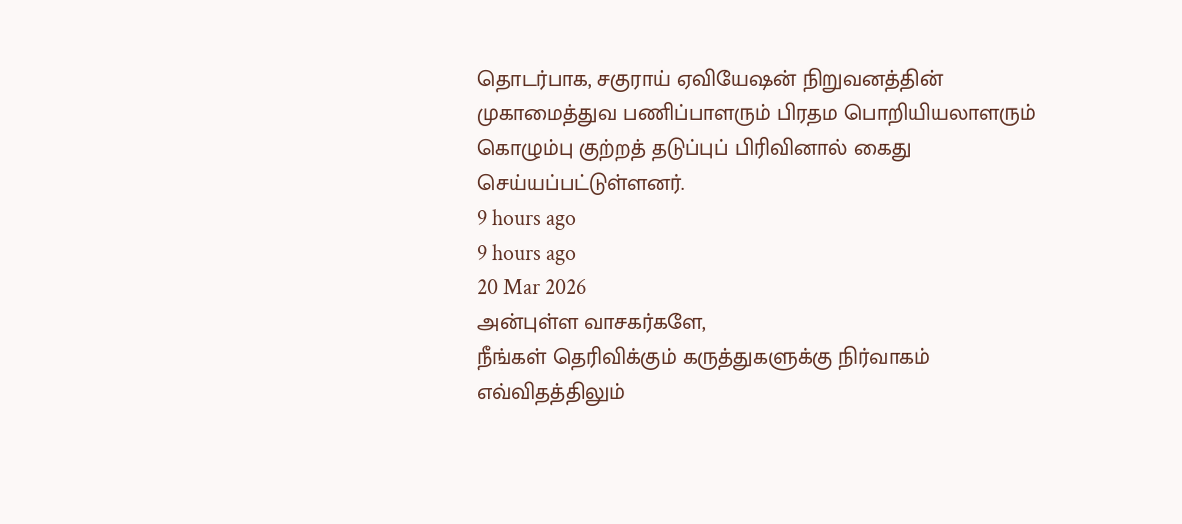தொடர்பாக, சகுராய் ஏவியேஷன் நிறுவனத்தின் முகாமைத்துவ பணிப்பாளரும் பிரதம பொறியியலாளரும் கொழும்பு குற்றத் தடுப்புப் பிரிவினால் கைது செய்யப்பட்டுள்ளனர்.
9 hours ago
9 hours ago
20 Mar 2026
அன்புள்ள வாசகர்களே,
நீங்கள் தெரிவிக்கும் கருத்துகளுக்கு நிர்வாகம் எவ்விதத்திலும்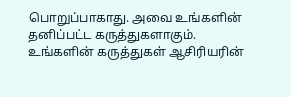பொறுப்பாகாது. அவை உங்களின் தனிப்பட்ட கருத்துகளாகும். உங்களின் கருத்துகள் ஆசிரியரின்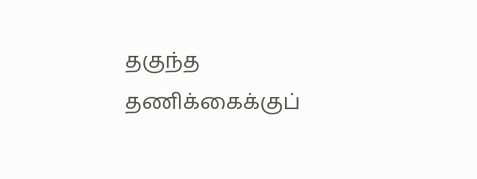தகுந்த தணிக்கைக்குப்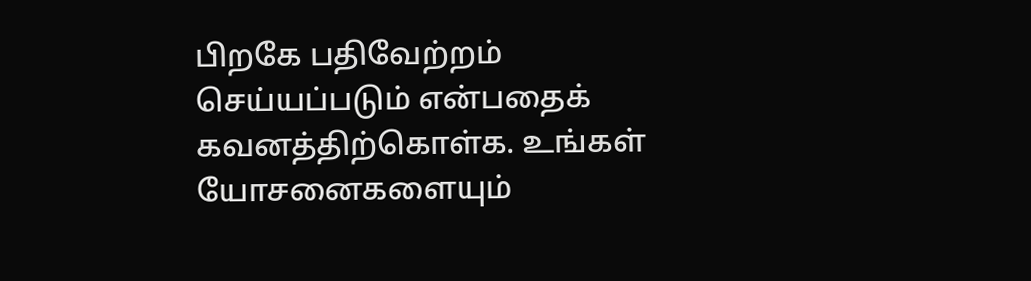பிறகே பதிவேற்றம் செய்யப்படும் என்பதைக் கவனத்திற்கொள்க. உங்கள் யோசனைகளையும்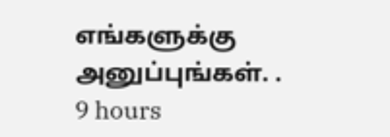எங்களுக்கு அனுப்புங்கள். .
9 hours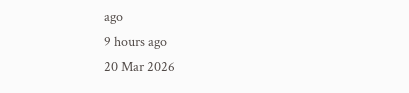ago
9 hours ago
20 Mar 2026